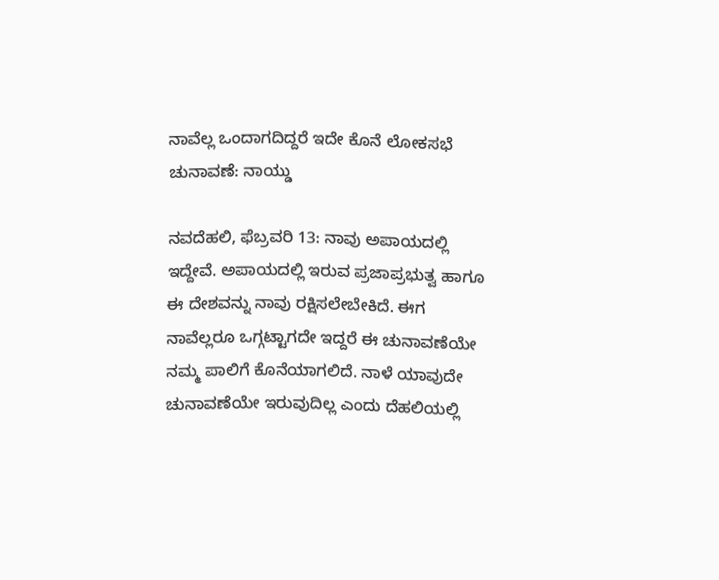ನಾವೆಲ್ಲ ಒಂದಾಗದಿದ್ದರೆ ಇದೇ ಕೊನೆ ಲೋಕಸಭೆ ಚುನಾವಣೆ: ನಾಯ್ಡು

ನವದೆಹಲಿ, ಫೆಬ್ರವರಿ 13: ನಾವು ಅಪಾಯದಲ್ಲಿ ಇದ್ದೇವೆ. ಅಪಾಯದಲ್ಲಿ ಇರುವ ಪ್ರಜಾಪ್ರಭುತ್ವ ಹಾಗೂ ಈ ದೇಶವನ್ನು ನಾವು ರಕ್ಷಿಸಲೇಬೇಕಿದೆ. ಈಗ ನಾವೆಲ್ಲರೂ ಒಗ್ಗಟ್ಟಾಗದೇ ಇದ್ದರೆ ಈ ಚುನಾವಣೆಯೇ ನಮ್ಮ ಪಾಲಿಗೆ ಕೊನೆಯಾಗಲಿದೆ. ನಾಳೆ ಯಾವುದೇ ಚುನಾವಣೆಯೇ ಇರುವುದಿಲ್ಲ ಎಂದು ದೆಹಲಿಯಲ್ಲಿ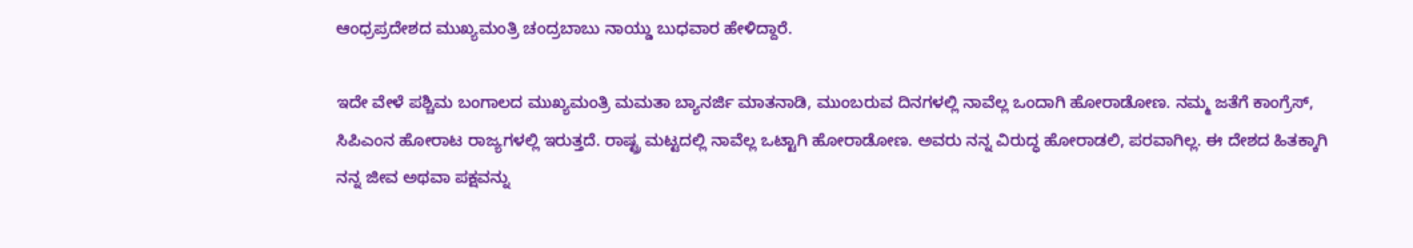ಆಂಧ್ರಪ್ರದೇಶದ ಮುಖ್ಯಮಂತ್ರಿ ಚಂದ್ರಬಾಬು ನಾಯ್ಡು ಬುಧವಾರ ಹೇಳಿದ್ದಾರೆ.

ಇದೇ ವೇಳೆ ಪಶ್ಚಿಮ ಬಂಗಾಲದ ಮುಖ್ಯಮಂತ್ರಿ ಮಮತಾ ಬ್ಯಾನರ್ಜಿ ಮಾತನಾಡಿ, ಮುಂಬರುವ ದಿನಗಳಲ್ಲಿ ನಾವೆಲ್ಲ ಒಂದಾಗಿ ಹೋರಾಡೋಣ. ನಮ್ಮ ಜತೆಗೆ ಕಾಂಗ್ರೆಸ್, ಸಿಪಿಎಂನ ಹೋರಾಟ ರಾಜ್ಯಗಳಲ್ಲಿ ಇರುತ್ತದೆ. ರಾಷ್ಟ್ರ ಮಟ್ಟದಲ್ಲಿ ನಾವೆಲ್ಲ ಒಟ್ಟಾಗಿ ಹೋರಾಡೋಣ. ಅವರು ನನ್ನ ವಿರುದ್ಧ ಹೋರಾಡಲಿ, ಪರವಾಗಿಲ್ಲ. ಈ ದೇಶದ ಹಿತಕ್ಕಾಗಿ ನನ್ನ ಜೀವ ಅಥವಾ ಪಕ್ಷವನ್ನು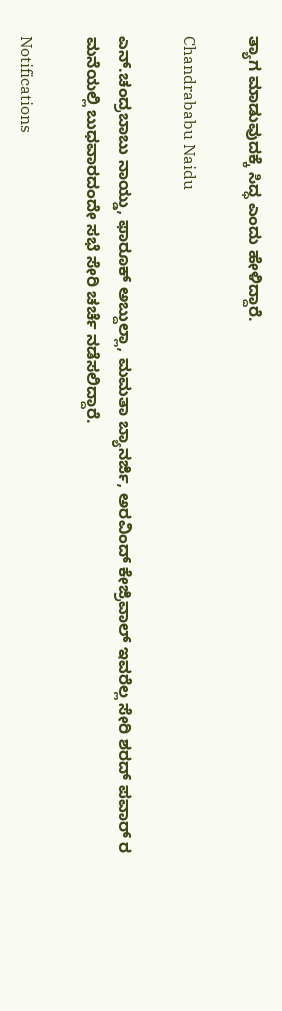ತ್ಯಾಗ ಮಾಡುವುದಕ್ಕೆ ಸಿದ್ಧ ಎಂದು ಹೇಳಿದ್ದಾರೆ.

Chandrababu Naidu

ಎನ್.ಚಂದ್ರಬಾಬು ನಾಯ್ಡು, ಫಾರೂಕ್ ಅಬ್ದುಲ್ಲಾ, ಮಮತಾ ಬ್ಯಾನರ್ಜಿ, ಅರವಿಂದ್ ಕೇಜ್ರಿವಾಲ್ ಇವರೆಲ್ಲ ಸೇರಿ ಶರದ್ ಪವಾರ್ ರ ಮನೆಯಲ್ಲಿ ಬುಧವಾರದಂದೇ ಸಭೆ ಸೇರಿ ಚರ್ಚೆ ನಡೆಸಲಿದ್ದಾರೆ.

Notifications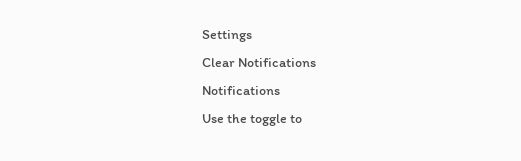Settings
Clear Notifications
Notifications
Use the toggle to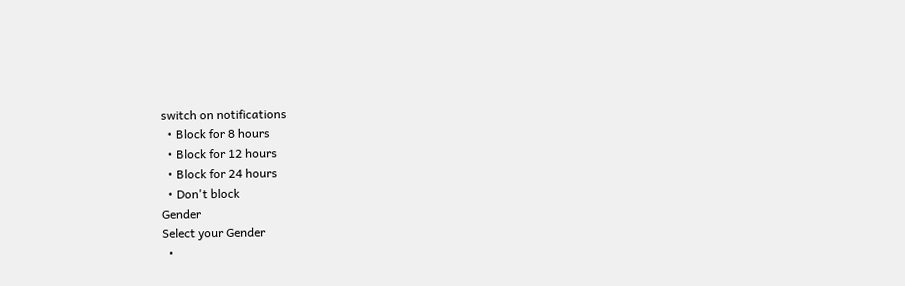switch on notifications
  • Block for 8 hours
  • Block for 12 hours
  • Block for 24 hours
  • Don't block
Gender
Select your Gender
  •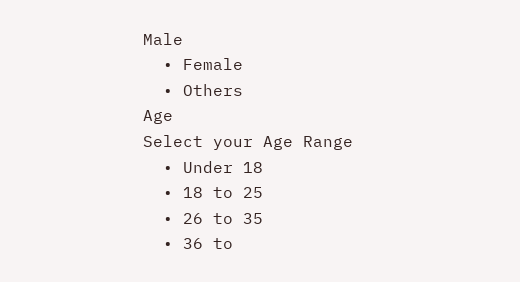Male
  • Female
  • Others
Age
Select your Age Range
  • Under 18
  • 18 to 25
  • 26 to 35
  • 36 to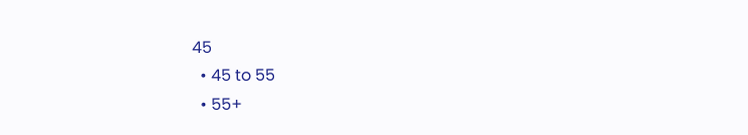45
  • 45 to 55
  • 55+